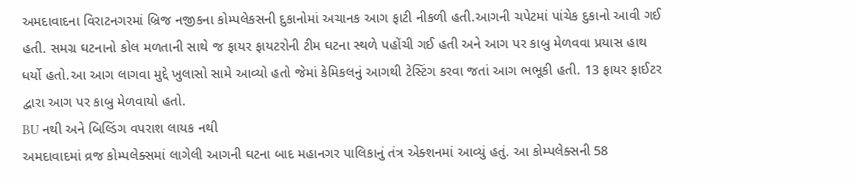અમદાવાદના વિરાટનગરમાં બ્રિજ નજીકના કોમ્પલેકસની દુકાનોમાં અચાનક આગ ફાટી નીકળી હતી.આગની ચપેટમાં પાંચેક દુકાનો આવી ગઈ હતી. સમગ્ર ઘટનાનો કોલ મળતાની સાથે જ ફાયર ફાયટરોની ટીમ ઘટના સ્થળે પહોંચી ગઈ હતી અને આગ પર કાબુ મેળવવા પ્રયાસ હાથ ધર્યો હતો.આ આગ લાગવા મુદ્દે ખુલાસો સામે આવ્યો હતો જેમાં કેમિકલનું આગથી ટેસ્ટિંગ કરવા જતાં આગ ભભૂકી હતી. 13 ફાયર ફાઈટર દ્વારા આગ પર કાબુ મેળવાયો હતો.
BU નથી અને બિલ્ડિંગ વપરાશ લાયક નથી
અમદાવાદમાં વ્રજ કોમ્પલેક્સમાં લાગેલી આગની ઘટના બાદ મહાનગર પાલિકાનું તંત્ર એક્શનમાં આવ્યું હતું. આ કોમ્પલેક્સની 58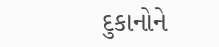દુકાનોને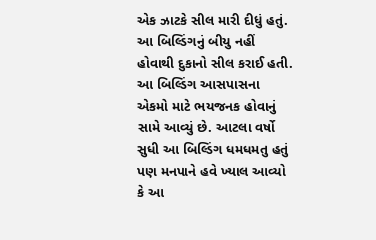એક ઝાટકે સીલ મારી દીધું હતું. આ બિલ્ડિંગનું બીયુ નહીં હોવાથી દુકાનો સીલ કરાઈ હતી. આ બિલ્ડિંગ આસપાસના એકમો માટે ભયજનક હોવાનું સામે આવ્યું છે. આટલા વર્ષો સુધી આ બિલ્ડિંગ ધમધમતુ હતું પણ મનપાને હવે ખ્યાલ આવ્યો કે આ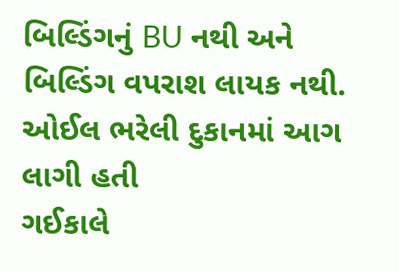બિલ્ડિંગનું BU નથી અને બિલ્ડિંગ વપરાશ લાયક નથી.
ઓઈલ ભરેલી દુકાનમાં આગ લાગી હતી
ગઈકાલે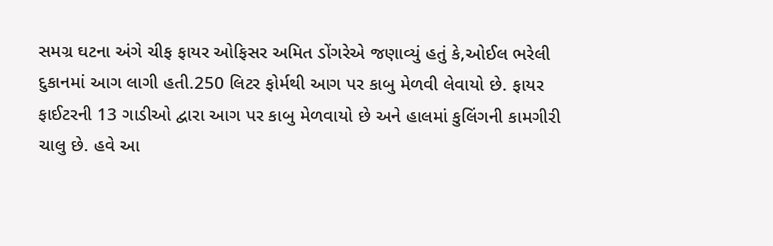સમગ્ર ઘટના અંગે ચીફ ફાયર ઓફિસર અમિત ડોંગરેએ જણાવ્યું હતું કે,ઓઈલ ભરેલી દુકાનમાં આગ લાગી હતી.250 લિટર ફોર્મથી આગ પર કાબુ મેળવી લેવાયો છે. ફાયર ફાઈટરની 13 ગાડીઓ દ્વારા આગ પર કાબુ મેળવાયો છે અને હાલમાં કુલિંગની કામગીરી ચાલુ છે. હવે આ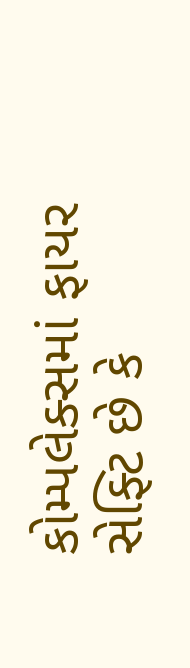કોમ્પલેક્સમાં ફાયર સેફ્ટિ છે કે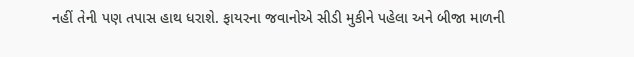નહીં તેની પણ તપાસ હાથ ધરાશે. ફાયરના જવાનોએ સીડી મુકીને પહેલા અને બીજા માળની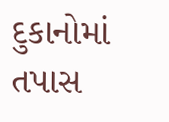દુકાનોમાં તપાસ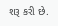શરૂ કરી છે.